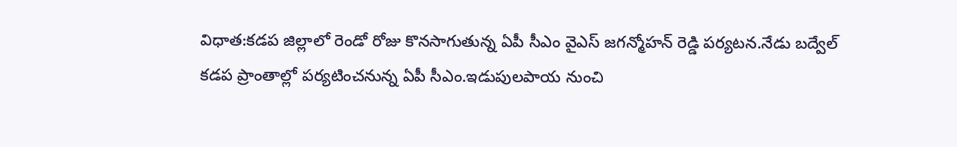విధాత:కడప జిల్లాలో రెండో రోజు కొనసాగుతున్న ఏపీ సీఎం వైఎస్ జగన్మోహన్ రెడ్డి పర్యటన.నేడు బద్వేల్ కడప ప్రాంతాల్లో పర్యటించనున్న ఏపీ సీఎం.ఇడుపులపాయ నుంచి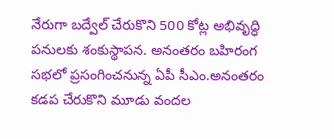నేరుగా బద్వేల్ చేరుకొని 500 కోట్ల అభివృద్ధి పనులకు శంకుస్థాపన. అనంతరం బహిరంగ సభలో ప్రసంగించనున్న ఏపీ సీఎం.అనంతరం కడప చేరుకొని మూడు వందల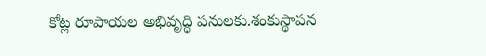కోట్ల రూపాయల అభివృద్ధి పనులకు.శంకుస్థాపన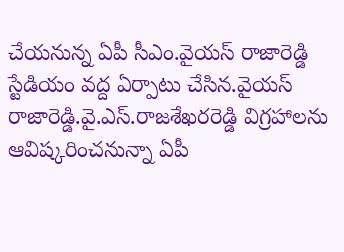చేయనున్న ఏపీ సీఎం.వైయస్ రాజారెడ్డి స్టేడియం వద్ద ఏర్పాటు చేసిన.వైయస్ రాజారెడ్డి.వై.ఎస్.రాజశేఖరరెడ్డి విగ్రహాలను ఆవిష్కరించనున్నా ఏపీ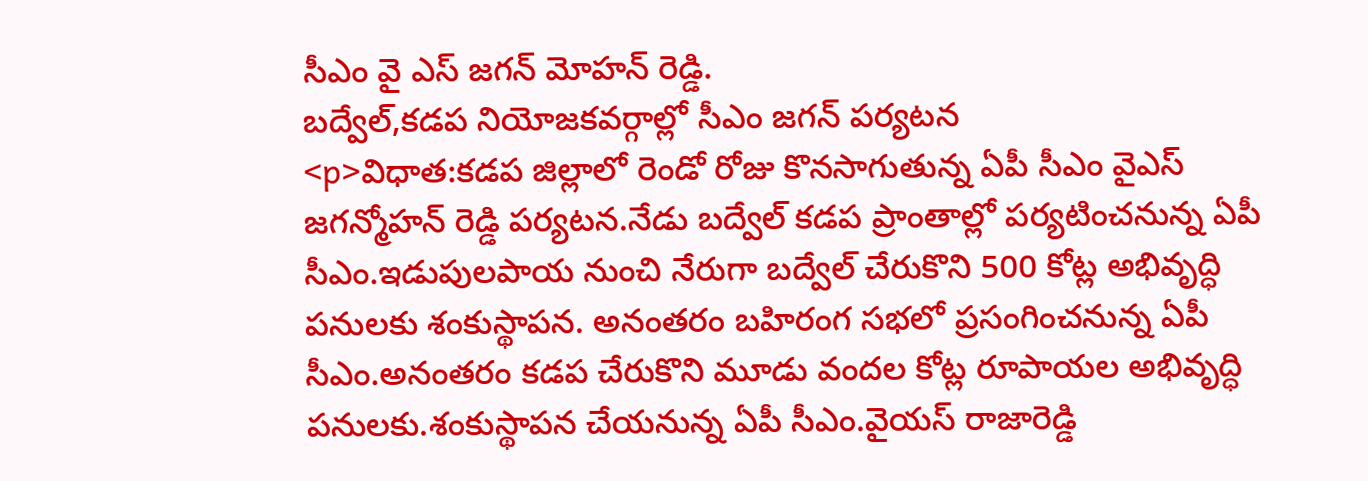సీఎం వై ఎస్ జగన్ మోహన్ రెడ్డి.
బద్వేల్,కడప నియోజకవర్గాల్లో సీఎం జగన్ పర్యటన
<p>విధాత:కడప జిల్లాలో రెండో రోజు కొనసాగుతున్న ఏపీ సీఎం వైఎస్ జగన్మోహన్ రెడ్డి పర్యటన.నేడు బద్వేల్ కడప ప్రాంతాల్లో పర్యటించనున్న ఏపీ సీఎం.ఇడుపులపాయ నుంచి నేరుగా బద్వేల్ చేరుకొని 500 కోట్ల అభివృద్ధి పనులకు శంకుస్థాపన. అనంతరం బహిరంగ సభలో ప్రసంగించనున్న ఏపీ సీఎం.అనంతరం కడప చేరుకొని మూడు వందల కోట్ల రూపాయల అభివృద్ధి పనులకు.శంకుస్థాపన చేయనున్న ఏపీ సీఎం.వైయస్ రాజారెడ్డి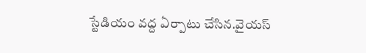స్టేడియం వద్ద ఏర్పాటు చేసిన.వైయస్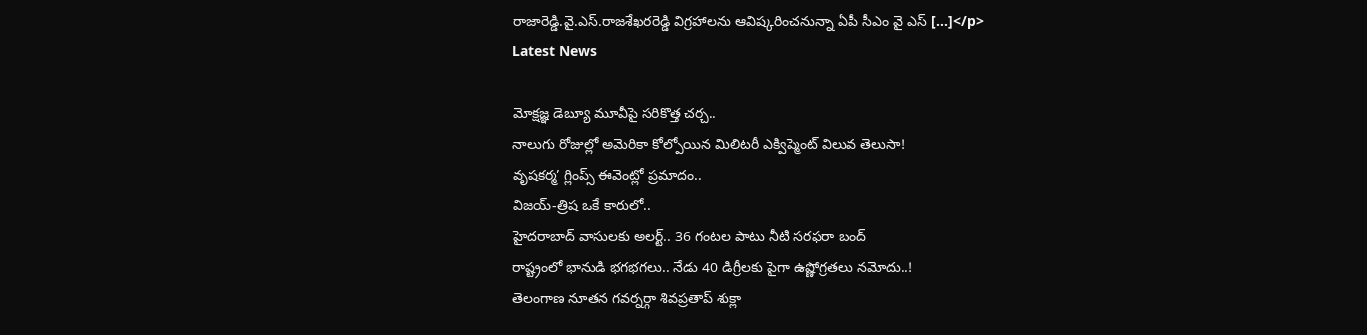రాజారెడ్డి.వై.ఎస్.రాజశేఖరరెడ్డి విగ్రహాలను ఆవిష్కరించనున్నా ఏపీ సీఎం వై ఎస్ […]</p>
Latest News

మోక్షజ్ఞ డెబ్యూ మూవీపై సరికొత్త చర్చ..
నాలుగు రోజుల్లో అమెరికా కోల్పోయిన మిలిటరీ ఎక్విప్మెంట్ విలువ తెలుసా!
వృషకర్మ’ గ్లింప్స్ ఈవెంట్లో ప్రమాదం..
విజయ్-త్రిష ఒకే కారులో..
హైదరాబాద్ వాసులకు అలర్ట్.. 36 గంటల పాటు నీటి సరఫరా బంద్
రాష్ట్రంలో భానుడి భగభగలు.. నేడు 40 డిగ్రీలకు పైగా ఉష్ణోగ్రతలు నమోదు..!
తెలంగాణ నూతన గవర్నర్గా శివప్రతాప్ శుక్లా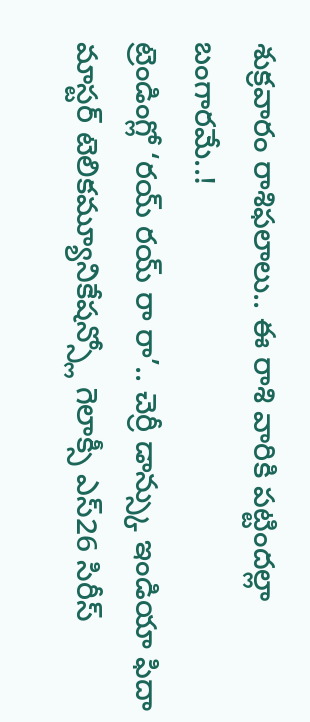శుక్రవారం రాశిఫలాలు.. ఈ రాశి వారికి పట్టిందల్లా బంగారమే..!
ట్రెండింగ్లో ‘రయ్ రయ్ రా రా’.. చెర్రీ డాన్స్కు ఇండియా ఫిదా
మాస్టర్ టెలికమ్యూనికేషన్స్లో గెలాక్సీ ఎస్26 సిరీస్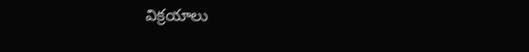విక్రయాలు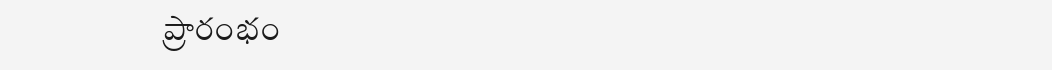ప్రారంభం